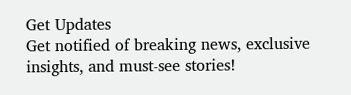Get Updates
Get notified of breaking news, exclusive insights, and must-see stories!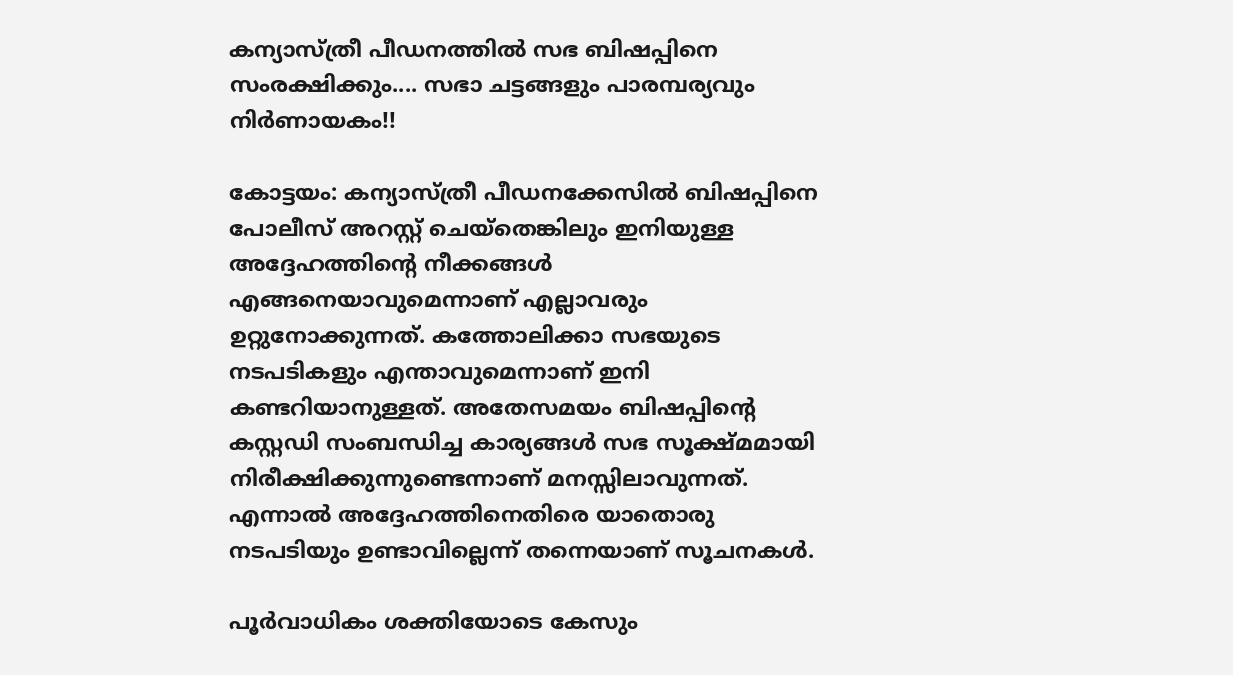കന്യാസ്ത്രീ പീഡനത്തില്‍ സഭ ബിഷപ്പിനെ സംരക്ഷിക്കും.... സഭാ ചട്ടങ്ങളും പാരമ്പര്യവും നിര്‍ണായകം!!

കോട്ടയം: കന്യാസ്ത്രീ പീഡനക്കേസില്‍ ബിഷപ്പിനെ പോലീസ് അറസ്റ്റ് ചെയ്‌തെങ്കിലും ഇനിയുള്ള അദ്ദേഹത്തിന്റെ നീക്കങ്ങള്‍ എങ്ങനെയാവുമെന്നാണ് എല്ലാവരും ഉറ്റുനോക്കുന്നത്. കത്തോലിക്കാ സഭയുടെ നടപടികളും എന്താവുമെന്നാണ് ഇനി കണ്ടറിയാനുള്ളത്. അതേസമയം ബിഷപ്പിന്റെ കസ്റ്റഡി സംബന്ധിച്ച കാര്യങ്ങള്‍ സഭ സൂക്ഷ്മമായി നിരീക്ഷിക്കുന്നുണ്ടെന്നാണ് മനസ്സിലാവുന്നത്. എന്നാല്‍ അദ്ദേഹത്തിനെതിരെ യാതൊരു നടപടിയും ഉണ്ടാവില്ലെന്ന് തന്നെയാണ് സൂചനകള്‍.

പൂര്‍വാധികം ശക്തിയോടെ കേസും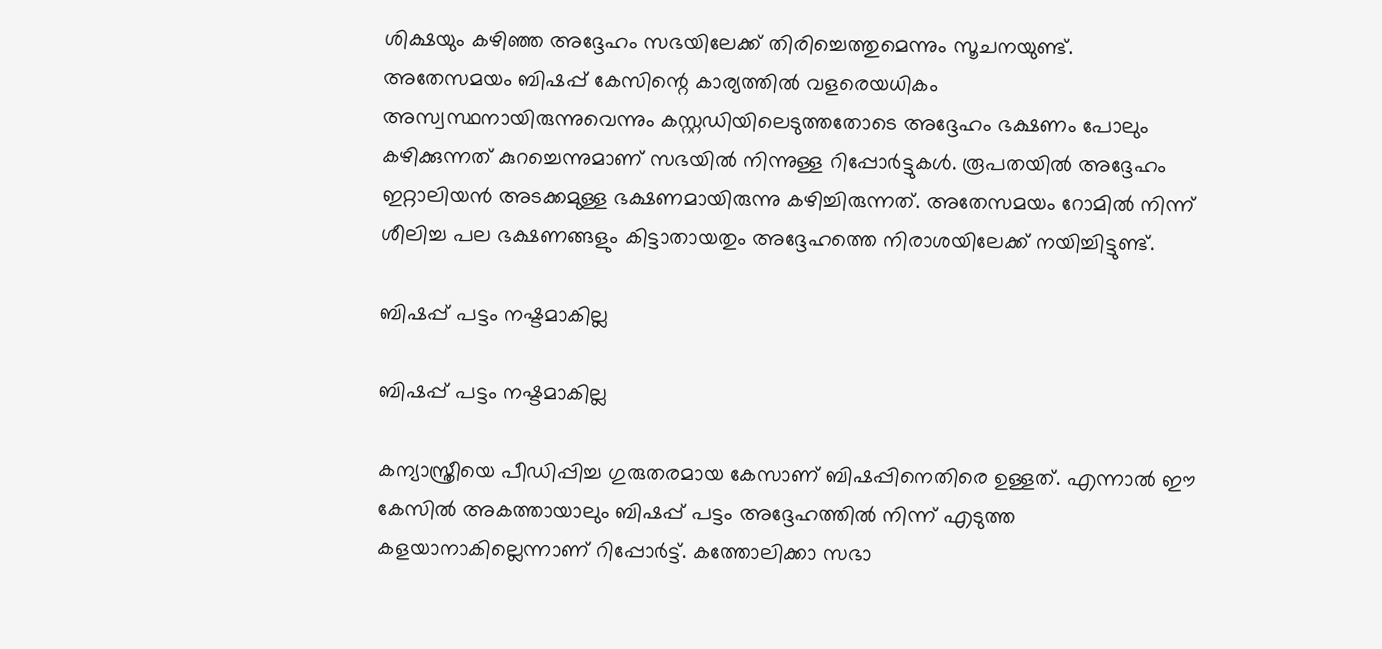ശിക്ഷയും കഴിഞ്ഞ അദ്ദേഹം സഭയിലേക്ക് തിരിച്ചെത്തുമെന്നും സൂചനയുണ്ട്. അതേസമയം ബിഷപ്പ് കേസിന്റെ കാര്യത്തില്‍ വളരെയധികം അസ്വസ്ഥനായിരുന്നുവെന്നും കസ്റ്റഡിയിലെടുത്തതോടെ അദ്ദേഹം ഭക്ഷണം പോലും കഴിക്കുന്നത് കുറച്ചെന്നുമാണ് സഭയില്‍ നിന്നുള്ള റിപ്പോര്‍ട്ടുകള്‍. രൂപതയില്‍ അദ്ദേഹം ഇറ്റാലിയന്‍ അടക്കമുള്ള ഭക്ഷണമായിരുന്നു കഴിച്ചിരുന്നത്. അതേസമയം റോമില്‍ നിന്ന് ശീലിച്ച പല ഭക്ഷണങ്ങളും കിട്ടാതായതും അദ്ദേഹത്തെ നിരാശയിലേക്ക് നയിച്ചിട്ടുണ്ട്.

ബിഷപ്പ് പട്ടം നഷ്ടമാകില്ല

ബിഷപ്പ് പട്ടം നഷ്ടമാകില്ല

കന്യാസ്ത്രീയെ പീഡിപ്പിച്ച ഗുരുതരമായ കേസാണ് ബിഷപ്പിനെതിരെ ഉള്ളത്. എന്നാല്‍ ഈ കേസില്‍ അകത്തായാലും ബിഷപ്പ് പട്ടം അദ്ദേഹത്തില്‍ നിന്ന് എടുത്ത കളയാനാകില്ലെന്നാണ് റിപ്പോര്‍ട്ട്. കത്തോലിക്കാ സഭാ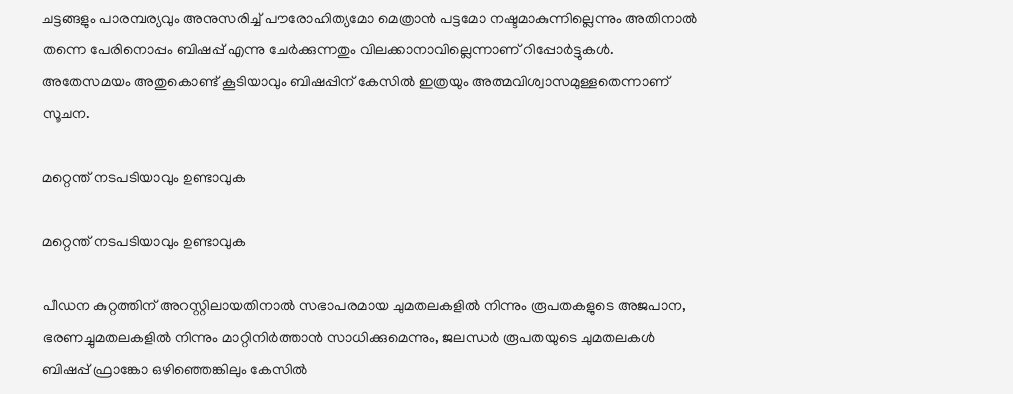ചട്ടങ്ങളും പാരമ്പര്യവും അനുസരിച്ച് പൗരോഹിത്യമോ മെത്രാന്‍ പട്ടമോ നഷ്ടമാകുന്നില്ലെന്നും അതിനാല്‍ തന്നെ പേരിനൊപ്പം ബിഷപ്പ് എന്നു ചേര്‍ക്കുന്നതും വിലക്കാനാവില്ലെന്നാണ് റിപ്പോര്‍ട്ടുകള്‍. അതേസമയം അതുകൊണ്ട് കൂടിയാവും ബിഷപ്പിന് കേസില്‍ ഇത്രയും അത്മവിശ്വാസമുള്ളതെന്നാണ് സൂചന.

മറ്റെന്ത് നടപടിയാവും ഉണ്ടാവുക

മറ്റെന്ത് നടപടിയാവും ഉണ്ടാവുക

പീഡന കുറ്റത്തിന് അറസ്റ്റിലായതിനാല്‍ സഭാപരമായ ചുമതലകളില്‍ നിന്നും രൂപതകളുടെ അജപാന, ഭരണച്ചുമതലകളില്‍ നിന്നും മാറ്റിനിര്‍ത്താന്‍ സാധിക്കുമെന്നും, ജലന്ധര്‍ രൂപതയുടെ ചുമതലകള്‍ ബിഷപ്പ് ഫ്രാങ്കോ ഒഴിഞ്ഞെങ്കിലും കേസില്‍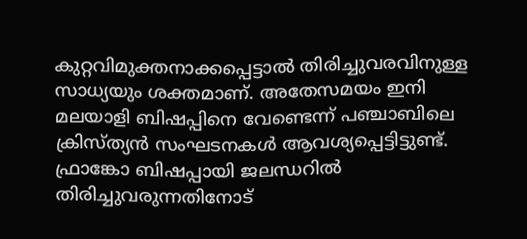കുറ്റവിമുക്തനാക്കപ്പെട്ടാല്‍ തിരിച്ചുവരവിനുള്ള സാധ്യയും ശക്തമാണ്. അതേസമയം ഇനി മലയാളി ബിഷപ്പിനെ വേണ്ടെന്ന് പഞ്ചാബിലെ ക്രിസ്ത്യന്‍ സംഘടനകള്‍ ആവശ്യപ്പെട്ടിട്ടുണ്ട്. ഫ്രാങ്കോ ബിഷപ്പായി ജലന്ധറില്‍ തിരിച്ചുവരുന്നതിനോട്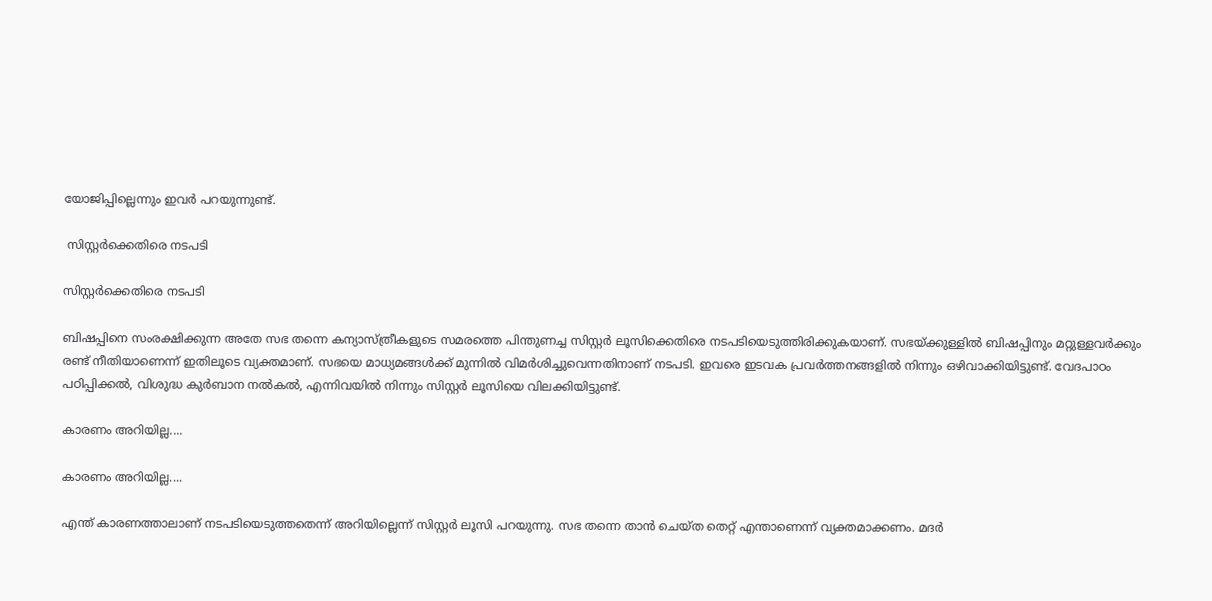യോജിപ്പില്ലെന്നും ഇവര്‍ പറയുന്നുണ്ട്.

 സിസ്റ്റര്‍ക്കെതിരെ നടപടി

സിസ്റ്റര്‍ക്കെതിരെ നടപടി

ബിഷപ്പിനെ സംരക്ഷിക്കുന്ന അതേ സഭ തന്നെ കന്യാസ്ത്രീകളുടെ സമരത്തെ പിന്തുണച്ച സിസ്റ്റര്‍ ലൂസിക്കെതിരെ നടപടിയെടുത്തിരിക്കുകയാണ്. സഭയ്ക്കുള്ളില്‍ ബിഷപ്പിനും മറ്റുള്ളവര്‍ക്കും രണ്ട് നീതിയാണെന്ന് ഇതിലൂടെ വ്യക്തമാണ്. സഭയെ മാധ്യമങ്ങള്‍ക്ക് മുന്നില്‍ വിമര്‍ശിച്ചുവെന്നതിനാണ് നടപടി. ഇവരെ ഇടവക പ്രവര്‍ത്തനങ്ങളില്‍ നിന്നും ഒഴിവാക്കിയിട്ടുണ്ട്. വേദപാഠം പഠിപ്പിക്കല്‍, വിശുദ്ധ കുര്‍ബാന നല്‍കല്‍, എന്നിവയില്‍ നിന്നും സിസ്റ്റര്‍ ലൂസിയെ വിലക്കിയിട്ടുണ്ട്.

കാരണം അറിയില്ല....

കാരണം അറിയില്ല....

എന്ത് കാരണത്താലാണ് നടപടിയെടുത്തതെന്ന് അറിയില്ലെന്ന് സിസ്റ്റര്‍ ലൂസി പറയുന്നു. സഭ തന്നെ താന്‍ ചെയ്ത തെറ്റ് എന്താണെന്ന് വ്യക്തമാക്കണം. മദര്‍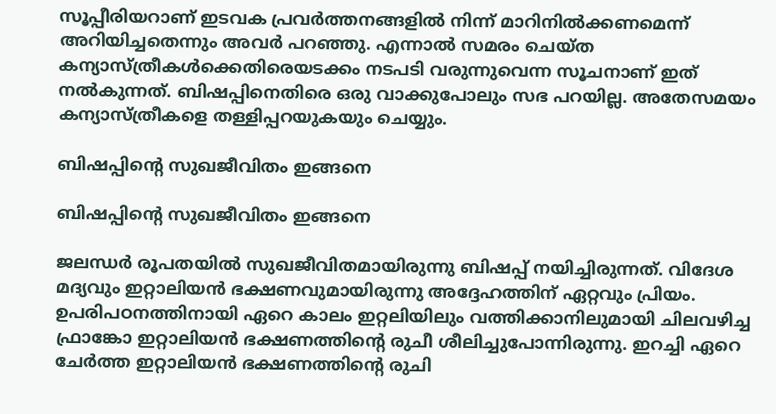സൂപ്പീരിയറാണ് ഇടവക പ്രവര്‍ത്തനങ്ങളില്‍ നിന്ന് മാറിനില്‍ക്കണമെന്ന് അറിയിച്ചതെന്നും അവര്‍ പറഞ്ഞു. എന്നാല്‍ സമരം ചെയ്ത കന്യാസ്ത്രീകള്‍ക്കെതിരെയടക്കം നടപടി വരുന്നുവെന്ന സൂചനാണ് ഇത് നല്‍കുന്നത്. ബിഷപ്പിനെതിരെ ഒരു വാക്കുപോലും സഭ പറയില്ല. അതേസമയം കന്യാസ്ത്രീകളെ തള്ളിപ്പറയുകയും ചെയ്യും.

ബിഷപ്പിന്റെ സുഖജീവിതം ഇങ്ങനെ

ബിഷപ്പിന്റെ സുഖജീവിതം ഇങ്ങനെ

ജലന്ധര്‍ രൂപതയില്‍ സുഖജീവിതമായിരുന്നു ബിഷപ്പ് നയിച്ചിരുന്നത്. വിദേശ മദ്യവും ഇറ്റാലിയന്‍ ഭക്ഷണവുമായിരുന്നു അദ്ദേഹത്തിന് ഏറ്റവും പ്രിയം. ഉപരിപഠനത്തിനായി ഏറെ കാലം ഇറ്റലിയിലും വത്തിക്കാനിലുമായി ചിലവഴിച്ച ഫ്രാങ്കോ ഇറ്റാലിയന്‍ ഭക്ഷണത്തിന്റെ രുചീ ശീലിച്ചുപോന്നിരുന്നു. ഇറച്ചി ഏറെ ചേര്‍ത്ത ഇറ്റാലിയന്‍ ഭക്ഷണത്തിന്റെ രുചി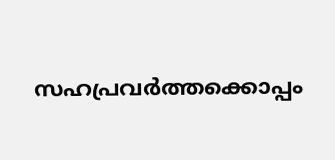സഹപ്രവര്‍ത്തക്കൊപ്പം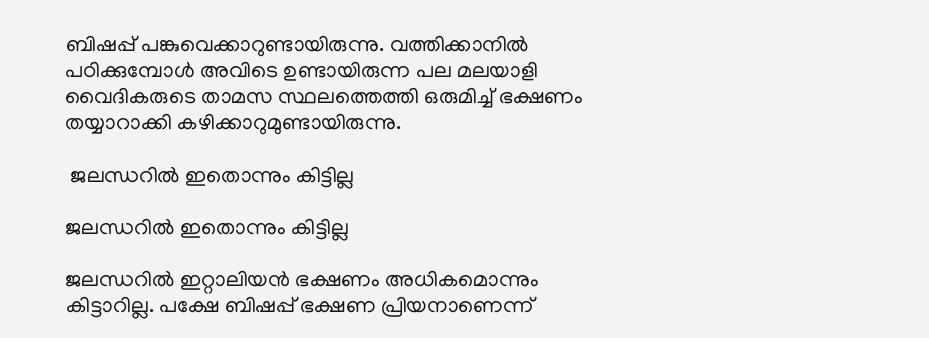ബിഷപ്പ് പങ്കുവെക്കാറുണ്ടായിരുന്നു. വത്തിക്കാനില്‍ പഠിക്കുമ്പോള്‍ അവിടെ ഉണ്ടായിരുന്ന പല മലയാളി വൈദികരുടെ താമസ സ്ഥലത്തെത്തി ഒരുമിച്ച് ഭക്ഷണം തയ്യാറാക്കി കഴിക്കാറുമുണ്ടായിരുന്നു.

 ജലന്ധറില്‍ ഇതൊന്നും കിട്ടില്ല

ജലന്ധറില്‍ ഇതൊന്നും കിട്ടില്ല

ജലന്ധറില്‍ ഇറ്റാലിയന്‍ ഭക്ഷണം അധികമൊന്നും കിട്ടാറില്ല. പക്ഷേ ബിഷപ്പ് ഭക്ഷണ പ്രിയനാണെന്ന്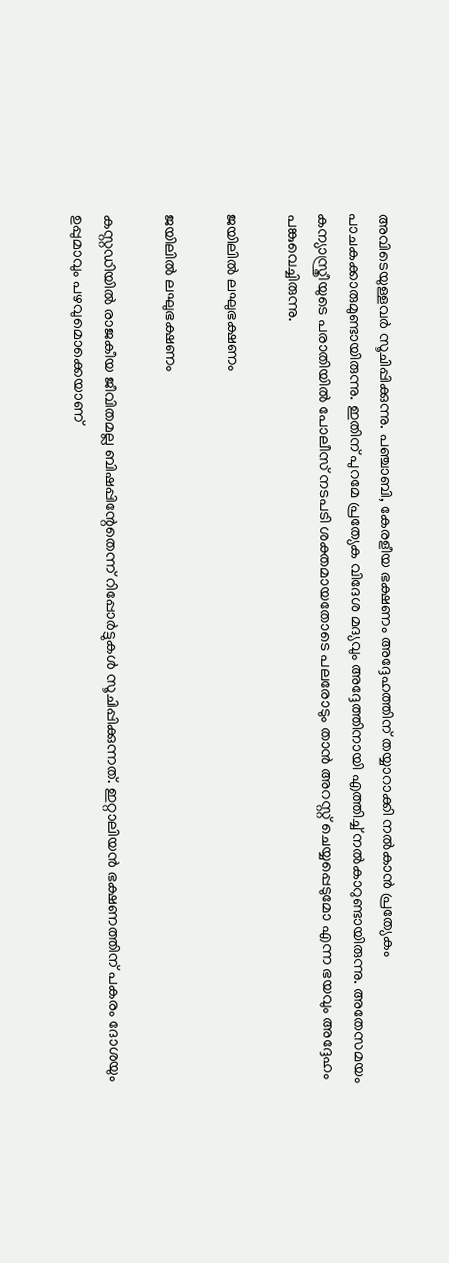അവിടെയുള്ളവര്‍ സൂചിപ്പിക്കുന്നു. പഞ്ചാബി, കേരളീയ ഭക്ഷണം അദ്ദേഹത്തിന് തയ്യാറാക്കി നല്‍കാന്‍ പ്രത്യേകം പാചകക്കാരുമുണ്ടായിരുന്നു. ഇതിന് പുറമേ പ്രത്യേക വിദേശ മദ്യവും അദ്ദേത്തിനായി എത്തിച്ച് നല്‍കാറുണ്ടായിരുന്നു. അതേസമയം കന്യാസ്ത്രീയുടെ പരാതിയില്‍ പോലീസ് നടപടി ശക്തമായതോടെ പലരോടും താന്‍ അറസ്റ്റ് ചെയ്യപ്പെടുമോ എന്ന ഭയവും അദ്ദേഹം പങ്കുവെച്ചിരുന്നു.

ജയിലില്‍ ലഘുഭക്ഷണം

ജയിലില്‍ ലഘുഭക്ഷണം

കസ്റ്റഡിയില്‍ രാജകീയ ജീവിതമല്ല ബിഷപ്പിന്റേതെന്ന് റിപ്പോര്‍ട്ടുകള്‍ സൂചിപ്പിക്കുന്നത്. ഇറ്റാലിയന്‍ ഭക്ഷണത്തിന് പകരം ദോശയും ഉപ്പുമാവും പഴവുമൊക്കെയാണ്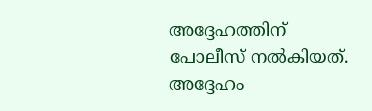അദ്ദേഹത്തിന് പോലീസ് നല്‍കിയത്. അദ്ദേഹം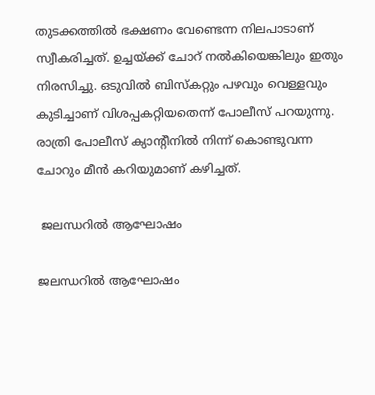തുടക്കത്തില്‍ ഭക്ഷണം വേണ്ടെന്ന നിലപാടാണ് സ്വീകരിച്ചത്. ഉച്ചയ്ക്ക് ചോറ് നല്‍കിയെങ്കിലും ഇതും നിരസിച്ചു. ഒടുവില്‍ ബിസ്‌കറ്റും പഴവും വെള്ളവും കുടിച്ചാണ് വിശപ്പകറ്റിയതെന്ന് പോലീസ് പറയുന്നു. രാത്രി പോലീസ് ക്യാന്റീനില്‍ നിന്ന് കൊണ്ടുവന്ന ചോറും മീന്‍ കറിയുമാണ് കഴിച്ചത്.

 ജലന്ധറില്‍ ആഘോഷം

ജലന്ധറില്‍ ആഘോഷം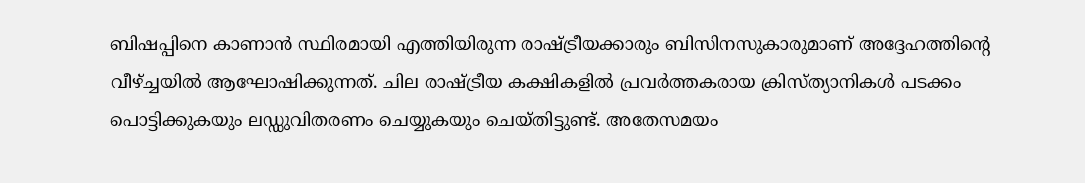ബിഷപ്പിനെ കാണാന്‍ സ്ഥിരമായി എത്തിയിരുന്ന രാഷ്ട്രീയക്കാരും ബിസിനസുകാരുമാണ് അദ്ദേഹത്തിന്റെ വീഴ്ച്ചയില്‍ ആഘോഷിക്കുന്നത്. ചില രാഷ്ട്രീയ കക്ഷികളില്‍ പ്രവര്‍ത്തകരായ ക്രിസ്ത്യാനികള്‍ പടക്കം പൊട്ടിക്കുകയും ലഡ്ഡുവിതരണം ചെയ്യുകയും ചെയ്തിട്ടുണ്ട്. അതേസമയം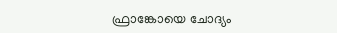ഫ്രാങ്കോയെ ചോദ്യം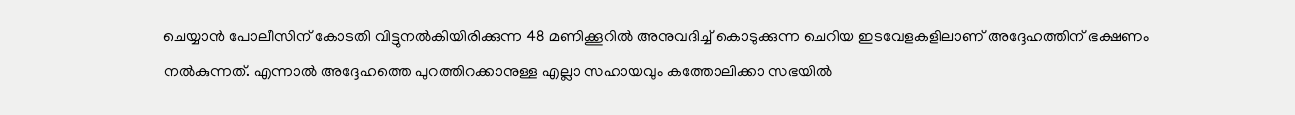ചെയ്യാന്‍ പോലീസിന് കോടതി വിട്ടുനല്‍കിയിരിക്കുന്ന 48 മണിക്കൂറില്‍ അനുവദിച്ച് കൊടുക്കുന്ന ചെറിയ ഇടവേളകളിലാണ് അദ്ദേഹത്തിന് ഭക്ഷണം നല്‍കുന്നത്. എന്നാല്‍ അദ്ദേഹത്തെ പുറത്തിറക്കാനുള്ള എല്ലാ സഹായവും കത്തോലിക്കാ സഭയില്‍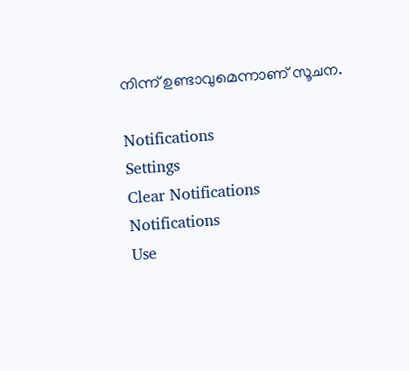നിന്ന് ഉണ്ടാവുമെന്നാണ് സൂചന.

Notifications
Settings
Clear Notifications
Notifications
Use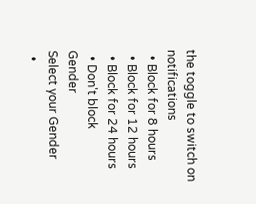the toggle to switch on notifications
  • Block for 8 hours
  • Block for 12 hours
  • Block for 24 hours
  • Don't block
Gender
Select your Gender
  •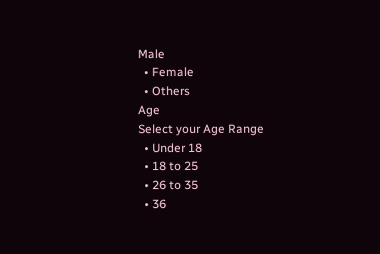Male
  • Female
  • Others
Age
Select your Age Range
  • Under 18
  • 18 to 25
  • 26 to 35
  • 36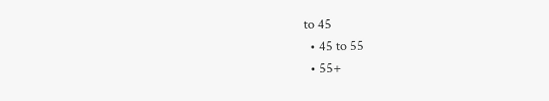to 45
  • 45 to 55
  • 55+